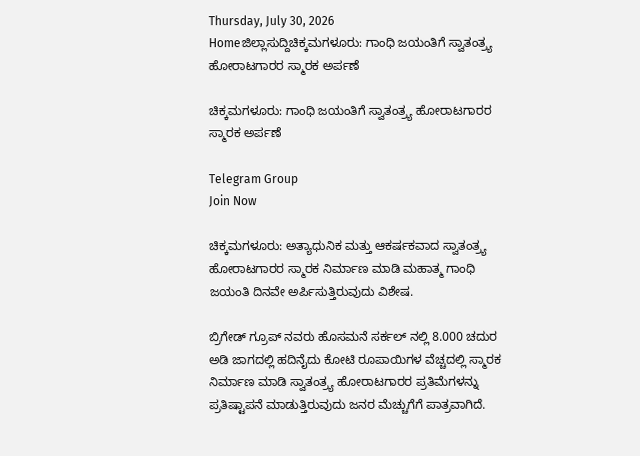Thursday, July 30, 2026
Homeಜಿಲ್ಲಾಸುದ್ದಿಚಿಕ್ಕಮಗಳೂರು: ಗಾಂಧಿ ಜಯಂತಿಗೆ ಸ್ವಾತಂತ್ರ್ಯ ಹೋರಾಟಗಾರರ ಸ್ಮಾರಕ ಅರ್ಪಣೆ

ಚಿಕ್ಕಮಗಳೂರು: ಗಾಂಧಿ ಜಯಂತಿಗೆ ಸ್ವಾತಂತ್ರ್ಯ ಹೋರಾಟಗಾರರ ಸ್ಮಾರಕ ಅರ್ಪಣೆ

Telegram Group
Join Now

ಚಿಕ್ಕಮಗಳೂರು: ಅತ್ಯಾಧುನಿಕ ಮತ್ತು ಆಕರ್ಷಕವಾದ ಸ್ವಾತಂತ್ರ್ಯ ಹೋರಾಟಗಾರರ ಸ್ಮಾರಕ ನಿರ್ಮಾಣ ಮಾಡಿ ಮಹಾತ್ಮ ಗಾಂಧಿ ಜಯಂತಿ ದಿನವೇ ಅರ್ಪಿಸುತ್ತಿರುವುದು ವಿಶೇಷ.

ಬ್ರಿಗೇಡ್ ಗ್ರೂಪ್ ನವರು ಹೊಸಮನೆ ಸರ್ಕಲ್ ನಲ್ಲಿ 8.000 ಚದುರ ಅಡಿ ಜಾಗದಲ್ಲಿ ಹದಿನೈದು ಕೋಟಿ ರೂಪಾಯಿಗಳ ವೆಚ್ಚದಲ್ಲಿ ಸ್ಮಾರಕ ನಿರ್ಮಾಣ ಮಾಡಿ ಸ್ವಾತಂತ್ರ್ಯ ಹೋರಾಟಗಾರರ ಪ್ರತಿಮೆಗಳನ್ನು ಪ್ರತಿಷ್ಟಾಪನೆ ಮಾಡುತ್ತಿರುವುದು ಜನರ ಮೆಚ್ಚುಗೆಗೆ ಪಾತ್ರವಾಗಿದೆ.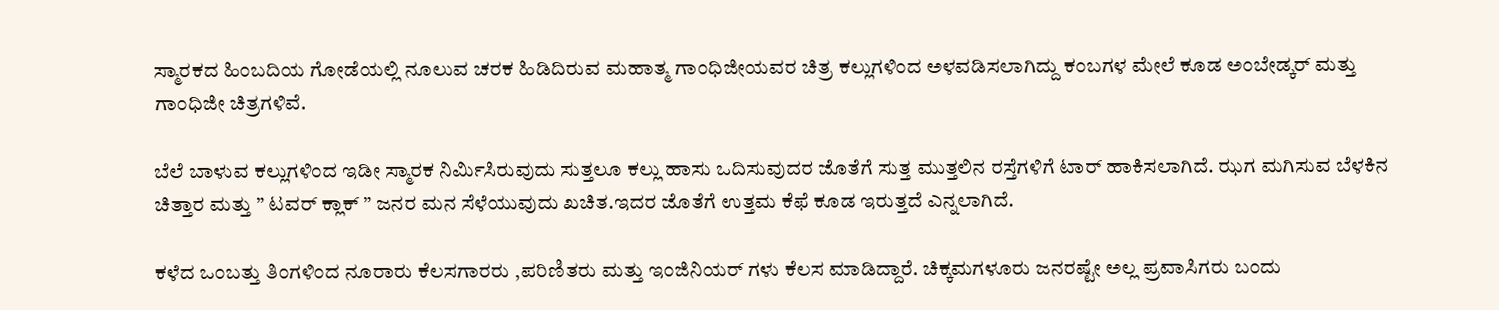ಸ್ಮಾರಕದ ಹಿಂಬದಿಯ ಗೋಡೆಯಲ್ಲಿ ನೂಲುವ ಚರಕ ಹಿಡಿದಿರುವ ಮಹಾತ್ಮ ಗಾಂಧಿಜೀಯವರ ಚಿತ್ರ ಕಲ್ಲುಗಳಿಂದ ಅಳವಡಿಸಲಾಗಿದ್ದು ಕಂಬಗಳ ಮೇಲೆ ಕೂಡ ಅಂಬೇಡ್ಕರ್ ಮತ್ತು ಗಾಂಧಿಜೀ ಚಿತ್ರಗಳಿವೆ.

ಬೆಲೆ ಬಾಳುವ ಕಲ್ಲುಗಳಿಂದ ಇಡೀ ಸ್ಮಾರಕ ನಿರ್ಮಿಸಿರುವುದು ಸುತ್ತಲೂ ಕಲ್ಲು ಹಾಸು ಒದಿಸುವುದರ ಜೊತೆಗೆ ಸುತ್ತ ಮುತ್ತಲಿನ ರಸ್ತೆಗಳಿಗೆ ಟಾರ್ ಹಾಕಿಸಲಾಗಿದೆ. ಝಗ ಮಗಿಸುವ ಬೆಳಕಿನ ಚಿತ್ತಾರ ಮತ್ತು ” ಟವರ್ ಕ್ಲಾಕ್ ” ಜನರ ಮನ ಸೆಳೆಯುವುದು ಖಚಿತ.ಇದರ ಜೊತೆಗೆ ಉತ್ತಮ ಕೆಫೆ ಕೂಡ ಇರುತ್ತದೆ ಎನ್ನಲಾಗಿದೆ.

ಕಳೆದ ಒಂಬತ್ತು ತಿಂಗಳಿಂದ ನೂರಾರು ಕೆಲಸಗಾರರು ,ಪರಿಣಿತರು ಮತ್ತು ಇಂಜಿನಿಯರ್ ಗಳು ಕೆಲಸ ಮಾಡಿದ್ದಾರೆ. ಚಿಕ್ಕಮಗಳೂರು ಜನರಷ್ಟೇ ಅಲ್ಲ ಪ್ರವಾಸಿಗರು ಬಂದು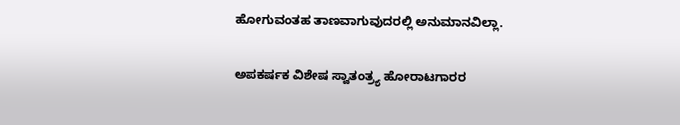ಹೋಗುವಂತಹ ತಾಣವಾಗುವುದರಲ್ಲಿ ಅನುಮಾನವಿಲ್ಲಾ.

ಅಪಕರ್ಷಕ ವಿಶೇಷ ಸ್ವಾತಂತ್ರ್ಯ ಹೋರಾಟಗಾರರ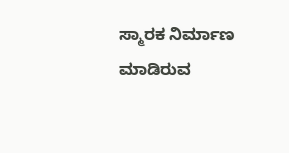ಸ್ಮಾರಕ ನಿರ್ಮಾಣ ಮಾಡಿರುವ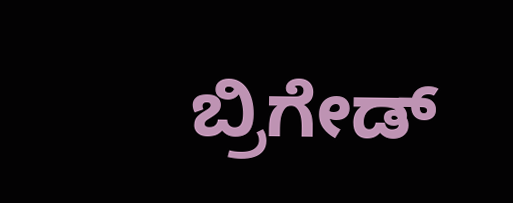ಬ್ರಿಗೇಡ್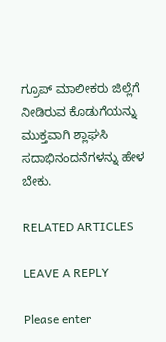ಗ್ರೂಪ್ ಮಾಲೀಕರು ಜಿಲ್ಲೆಗೆ ನೀಡಿರುವ ಕೊಡುಗೆಯನ್ನು ಮುಕ್ತವಾಗಿ ಶ್ಲಾಘಸಿ ಸದಾಭಿನಂದನೆಗಳನ್ನು ಹೇಳ ಬೇಕು.

RELATED ARTICLES

LEAVE A REPLY

Please enter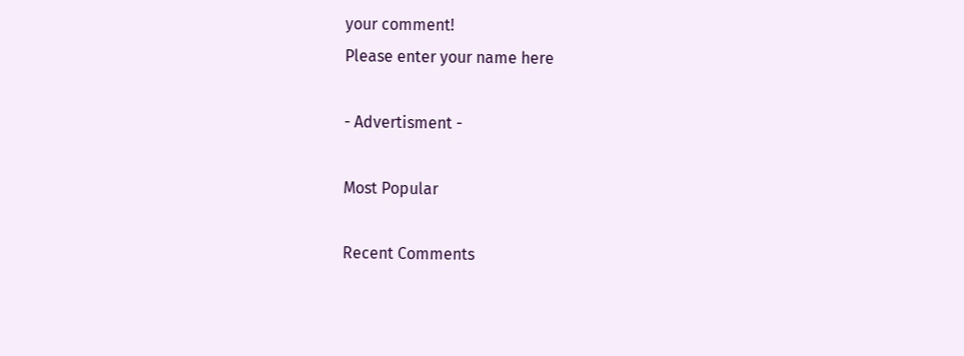your comment!
Please enter your name here

- Advertisment -

Most Popular

Recent Comments